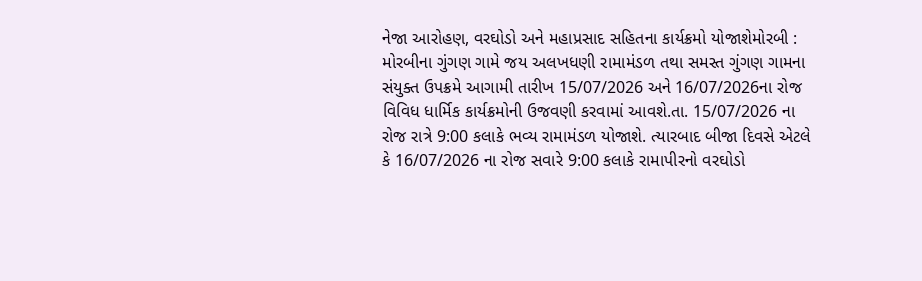નેજા આરોહણ, વરઘોડો અને મહાપ્રસાદ સહિતના કાર્યક્રમો યોજાશેમોરબી : મોરબીના ગુંગણ ગામે જય અલખધણી રામામંડળ તથા સમસ્ત ગુંગણ ગામના સંયુક્ત ઉપક્રમે આગામી તારીખ 15/07/2026 અને 16/07/2026ના રોજ વિવિધ ધાર્મિક કાર્યક્રમોની ઉજવણી કરવામાં આવશે.તા. 15/07/2026 ના રોજ રાત્રે 9:00 કલાકે ભવ્ય રામામંડળ યોજાશે. ત્યારબાદ બીજા દિવસે એટલે કે 16/07/2026 ના રોજ સવારે 9:00 કલાકે રામાપીરનો વરઘોડો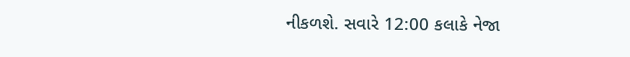નીકળશે. સવારે 12:00 કલાકે નેજા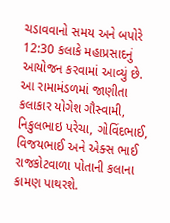ચડાવવાનો સમય અને બપોરે 12:30 કલાકે મહાપ્રસાદનું આયોજન કરવામાં આવ્યું છે. આ રામામંડળમાં જાણીતા કલાકાર યોગેશ ગૌસ્વામી, નિકુલભાઇ પરેચા, ગોવિંદભાઈ, વિજયભાઈ અને એક્સ ભાઈ રાજકોટવાળા પોતાની કલાના કામણ પાથરશે.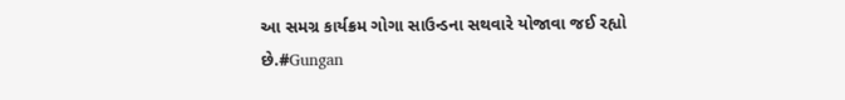આ સમગ્ર કાર્યક્રમ ગોગા સાઉન્ડના સથવારે યોજાવા જઈ રહ્યો છે.#Gungan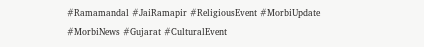#Ramamandal #JaiRamapir #ReligiousEvent #MorbiUpdate #MorbiNews #Gujarat #CulturalEvent